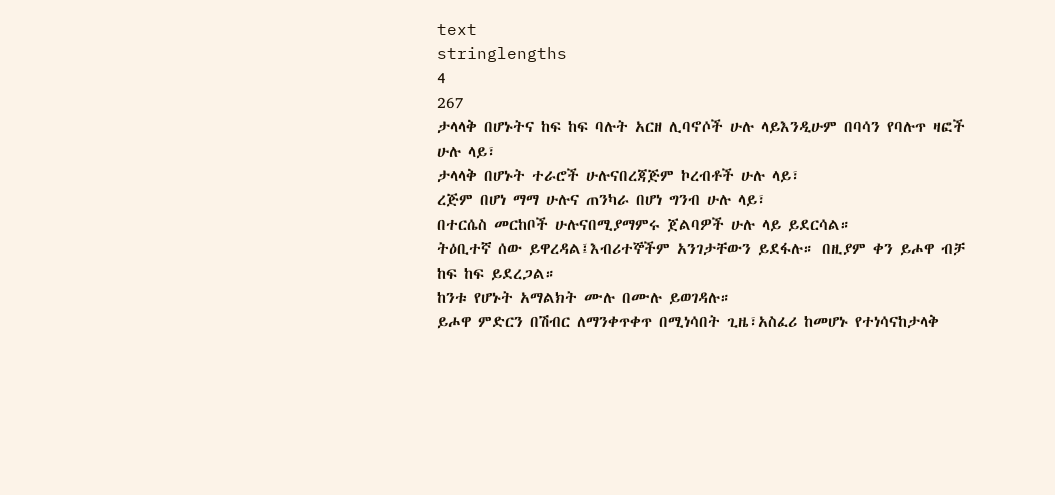text
stringlengths
4
267
ታላላቅ በሆኑትና ከፍ ከፍ ባሉት አርዘ ሊባኖሶች ሁሉ ላይእንዲሁም በባሳን የባሉጥ ዛፎች ሁሉ ላይ፣
ታላላቅ በሆኑት ተራሮች ሁሉናበረጃጅም ኮረብቶች ሁሉ ላይ፣
ረጅም በሆነ ማማ ሁሉና ጠንካራ በሆነ ግንብ ሁሉ ላይ፣
በተርሴስ መርከቦች ሁሉናበሚያማምሩ ጀልባዎች ሁሉ ላይ ይደርሳል።
ትዕቢተኛ ሰው ይዋረዳል፤እብሪተኞችም አንገታቸውን ይደፋሉ። በዚያም ቀን ይሖዋ ብቻ ከፍ ከፍ ይደረጋል።
ከንቱ የሆኑት አማልክት ሙሉ በሙሉ ይወገዳሉ።
ይሖዋ ምድርን በሽብር ለማንቀጥቀጥ በሚነሳበት ጊዜ፣አስፈሪ ከመሆኑ የተነሳናከታላቅ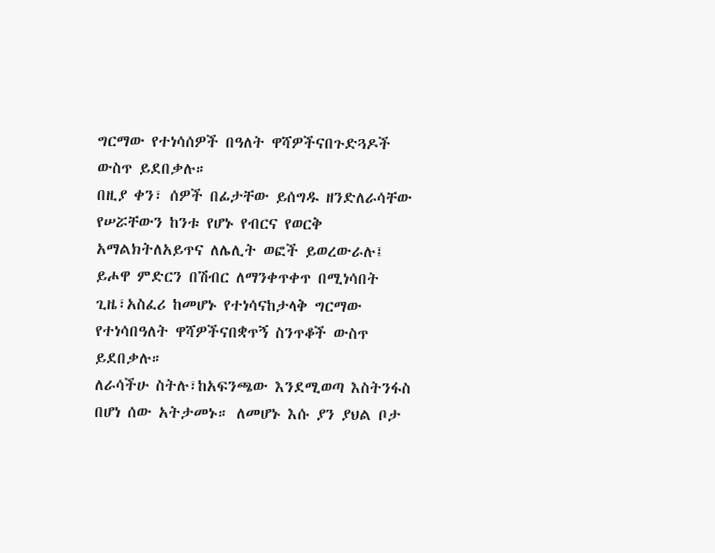ግርማው የተነሳሰዎች በዓለት ዋሻዎችናበጉድጓዶች ውስጥ ይደበቃሉ።
በዚያ ቀን፣ ሰዎች በፊታቸው ይሰግዱ ዘንድለራሳቸው የሠሯቸውን ከንቱ የሆኑ የብርና የወርቅ አማልክትለአይጥና ለሌሊት ወፎች ይወረውራሉ፤
ይሖዋ ምድርን በሽብር ለማንቀጥቀጥ በሚነሳበት ጊዜ፣አስፈሪ ከመሆኑ የተነሳናከታላቅ ግርማው የተነሳበዓለት ዋሻዎችናበቋጥኝ ስንጥቆች ውስጥ ይደበቃሉ።
ለራሳችሁ ስትሉ፣ከአፍንጫው እንደሚወጣ እስትንፋስ በሆነ ሰው አትታመኑ። ለመሆኑ እሱ ያን ያህል ቦታ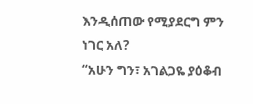እንዲሰጠው የሚያደርግ ምን ነገር አለ?
“አሁን ግን፣ አገልጋዬ ያዕቆብ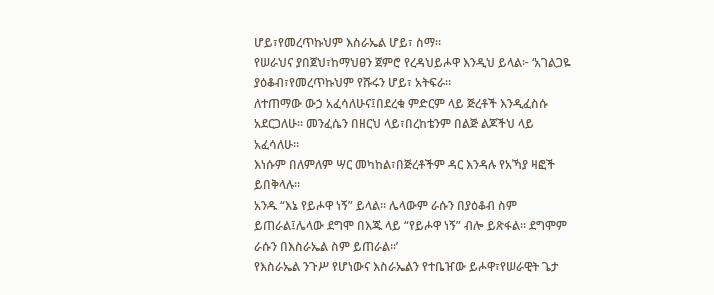ሆይ፣የመረጥኩህም እስራኤል ሆይ፣ ስማ።
የሠራህና ያበጀህ፣ከማህፀን ጀምሮ የረዳህይሖዋ እንዲህ ይላል፦ ‘አገልጋዬ ያዕቆብ፣የመረጥኩህም የሹሩን ሆይ፣ አትፍራ።
ለተጠማው ውኃ አፈሳለሁና፤በደረቁ ምድርም ላይ ጅረቶች እንዲፈስሱ አደርጋለሁ። መንፈሴን በዘርህ ላይ፣በረከቴንም በልጅ ልጆችህ ላይ አፈሳለሁ።
እነሱም በለምለም ሣር መካከል፣በጅረቶችም ዳር እንዳሉ የአኻያ ዛፎች ይበቅላሉ።
አንዱ “እኔ የይሖዋ ነኝ” ይላል። ሌላውም ራሱን በያዕቆብ ስም ይጠራል፤ሌላው ደግሞ በእጁ ላይ “የይሖዋ ነኝ” ብሎ ይጽፋል። ደግሞም ራሱን በእስራኤል ስም ይጠራል።’
የእስራኤል ንጉሥ የሆነውና እስራኤልን የተቤዠው ይሖዋ፣የሠራዊት ጌታ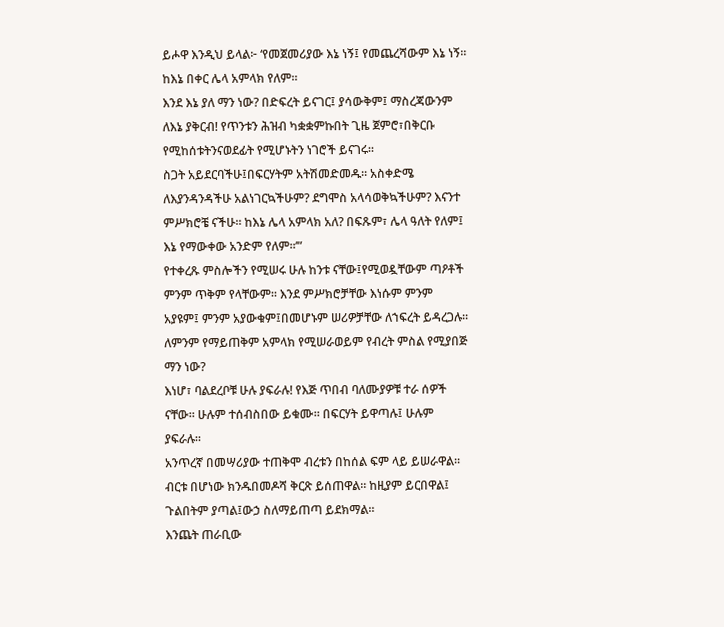ይሖዋ እንዲህ ይላል፦ ‘የመጀመሪያው እኔ ነኝ፤ የመጨረሻውም እኔ ነኝ። ከእኔ በቀር ሌላ አምላክ የለም።
እንደ እኔ ያለ ማን ነው? በድፍረት ይናገር፤ ያሳውቅም፤ ማስረጃውንም ለእኔ ያቅርብ! የጥንቱን ሕዝብ ካቋቋምኩበት ጊዜ ጀምሮ፣በቅርቡ የሚከሰቱትንናወደፊት የሚሆኑትን ነገሮች ይናገሩ።
ስጋት አይደርባችሁ፤በፍርሃትም አትሽመድመዱ። አስቀድሜ ለእያንዳንዳችሁ አልነገርኳችሁም? ደግሞስ አላሳወቅኳችሁም? እናንተ ምሥክሮቼ ናችሁ። ከእኔ ሌላ አምላክ አለ? በፍጹም፣ ሌላ ዓለት የለም፤ እኔ የማውቀው አንድም የለም።’”
የተቀረጹ ምስሎችን የሚሠሩ ሁሉ ከንቱ ናቸው፤የሚወዷቸውም ጣዖቶች ምንም ጥቅም የላቸውም። እንደ ምሥክሮቻቸው እነሱም ምንም አያዩም፤ ምንም አያውቁም፤በመሆኑም ሠሪዎቻቸው ለኀፍረት ይዳረጋሉ።
ለምንም የማይጠቅም አምላክ የሚሠራወይም የብረት ምስል የሚያበጅ ማን ነው?
እነሆ፣ ባልደረቦቹ ሁሉ ያፍራሉ! የእጅ ጥበብ ባለሙያዎቹ ተራ ሰዎች ናቸው። ሁሉም ተሰብስበው ይቁሙ። በፍርሃት ይዋጣሉ፤ ሁሉም ያፍራሉ።
አንጥረኛ በመሣሪያው ተጠቅሞ ብረቱን በከሰል ፍም ላይ ይሠራዋል። ብርቱ በሆነው ክንዱበመዶሻ ቅርጽ ይሰጠዋል። ከዚያም ይርበዋል፤ ጉልበትም ያጣል፤ውኃ ስለማይጠጣ ይደክማል።
እንጨት ጠራቢው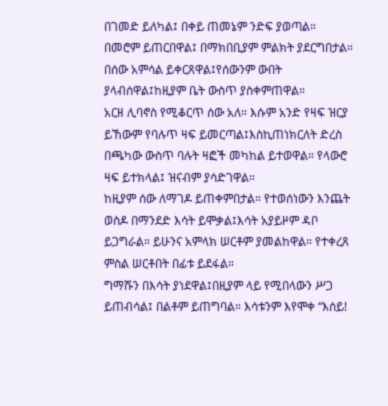በገመድ ይለካል፤ በቀይ ጠመኔም ንድፍ ያወጣል። በመሮም ይጠርበዋል፤ በማክበቢያም ምልክት ያደርግበታል። በሰው አምሳል ይቀርጸዋል፤የሰውንም ውበት ያላብሰዋል፤ከዚያም ቤት ውስጥ ያስቀምጠዋል።
አርዘ ሊባኖስ የሚቆርጥ ሰው አለ። እሱም አንድ የዛፍ ዝርያ ይኸውም የባሉጥ ዛፍ ይመርጣል፤እስኪጠነክርለት ድረስ በጫካው ውስጥ ባሉት ዛፎች መካከል ይተወዋል። የላውሮ ዛፍ ይተክላል፤ ዝናብም ያሳድገዋል።
ከዚያም ሰው ለማገዶ ይጠቀምበታል። የተወሰነውን እንጨት ወስዶ በማንደድ እሳት ይሞቃል፤እሳት አያይዞም ዳቦ ይጋግራል። ይሁንና አምላክ ሠርቶም ያመልከዋል። የተቀረጸ ምስል ሠርቶበት በፊቱ ይደፋል።
ግማሹን በእሳት ያነደዋል፤በዚያም ላይ የሚበላውን ሥጋ ይጠብሳል፤ በልቶም ይጠግባል። እሳቱንም እየሞቀ “እሰይ!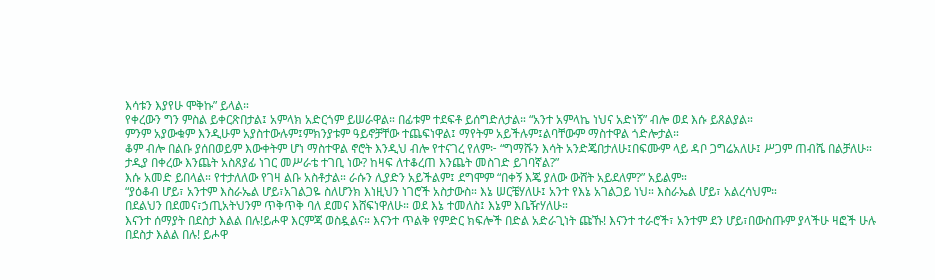እሳቱን እያየሁ ሞቅኩ” ይላል።
የቀረውን ግን ምስል ይቀርጽበታል፤ አምላክ አድርጎም ይሠራዋል። በፊቱም ተደፍቶ ይሰግድለታል። “አንተ አምላኬ ነህና አድነኝ” ብሎ ወደ እሱ ይጸልያል።
ምንም አያውቁም እንዲሁም አያስተውሉም፤ምክንያቱም ዓይኖቻቸው ተጨፍነዋል፤ ማየትም አይችሉም፤ልባቸውም ማስተዋል ጎድሎታል።
ቆም ብሎ በልቡ ያሰበወይም እውቀትም ሆነ ማስተዋል ኖሮት እንዲህ ብሎ የተናገረ የለም፦ “ግማሹን እሳት አንድጄበታለሁ፤በፍሙም ላይ ዳቦ ጋግሬአለሁ፤ ሥጋም ጠብሼ በልቻለሁ። ታዲያ በቀረው እንጨት አስጸያፊ ነገር መሥራቴ ተገቢ ነው? ከዛፍ ለተቆረጠ እንጨት መስገድ ይገባኛል?”
እሱ አመድ ይበላል። የተታለለው የገዛ ልቡ አስቶታል። ራሱን ሊያድን አይችልም፤ ደግሞም “በቀኝ እጄ ያለው ውሸት አይደለም?” አይልም።
“ያዕቆብ ሆይ፣ አንተም እስራኤል ሆይ፣አገልጋዬ ስለሆንክ እነዚህን ነገሮች አስታውስ። እኔ ሠርቼሃለሁ፤ አንተ የእኔ አገልጋይ ነህ። እስራኤል ሆይ፣ አልረሳህም።
በደልህን በደመና፣ኃጢአትህንም ጥቅጥቅ ባለ ደመና እሸፍነዋለሁ። ወደ እኔ ተመለስ፤ እኔም እቤዥሃለሁ።
እናንተ ሰማያት በደስታ እልል በሉ!ይሖዋ እርምጃ ወስዷልና። እናንተ ጥልቅ የምድር ክፍሎች በድል አድራጊነት ጩኹ! እናንተ ተራሮች፣ አንተም ደን ሆይ፣በውስጡም ያላችሁ ዛፎች ሁሉ በደስታ እልል በሉ! ይሖዋ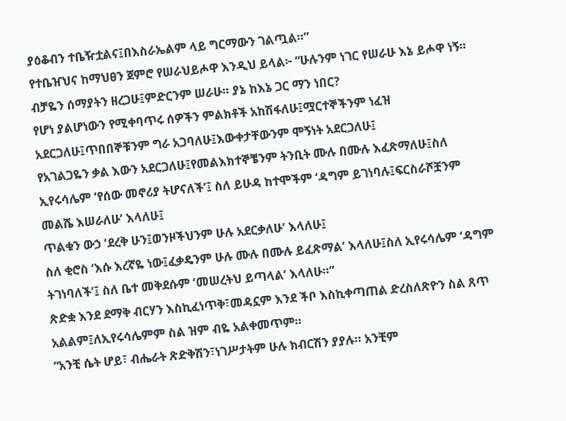ያዕቆብን ተቤዥቷልና፤በእስራኤልም ላይ ግርማውን ገልጧል።”
የተቤዠህና ከማህፀን ጀምሮ የሠራህይሖዋ እንዲህ ይላል፦ “ሁሉንም ነገር የሠራሁ እኔ ይሖዋ ነኝ። ብቻዬን ሰማያትን ዘረጋሁ፤ምድርንም ሠራሁ። ያኔ ከእኔ ጋር ማን ነበር?
የሆነ ያልሆነውን የሚቀባጥሩ ሰዎችን ምልክቶች አከሽፋለሁ፤ሟርተኞችንም ነፈዝ አደርጋለሁ፤ጥበበኞቹንም ግራ አጋባለሁ፤እውቀታቸውንም ሞኝነት አደርጋለሁ፤
የአገልጋዬን ቃል እውን አደርጋለሁ፤የመልእክተኞቼንም ትንቢት ሙሉ በሙሉ እፈጽማለሁ፤ስለ ኢየሩሳሌም ‘የሰው መኖሪያ ትሆናለች’፤ ስለ ይሁዳ ከተሞችም ‘ዳግም ይገነባሉ፤ፍርስራሾቿንም መልሼ እሠራለሁ’ እላለሁ፤
ጥልቁን ውኃ ‘ደረቅ ሁን፤ወንዞችህንም ሁሉ አደርቃለሁ’ እላለሁ፤
ስለ ቂሮስ ‘እሱ እረኛዬ ነው፤ፈቃዴንም ሁሉ ሙሉ በሙሉ ይፈጽማል’ እላለሁ፤ስለ ኢየሩሳሌም ‘ዳግም ትገነባለች’፤ ስለ ቤተ መቅደሱም ‘መሠረትህ ይጣላል’ እላለሁ።”
ጽድቋ እንደ ደማቅ ብርሃን እስኪፈነጥቅ፣መዳኗም እንደ ችቦ እስኪቀጣጠል ድረስለጽዮን ስል ጸጥ አልልም፤ለኢየሩሳሌምም ስል ዝም ብዬ አልቀመጥም።
“አንቺ ሴት ሆይ፣ ብሔራት ጽድቅሽን፣ነገሥታትም ሁሉ ክብርሽን ያያሉ። አንቺም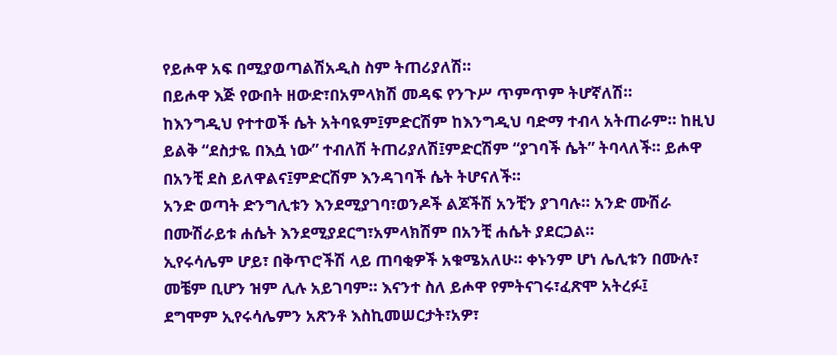የይሖዋ አፍ በሚያወጣልሽአዲስ ስም ትጠሪያለሽ።
በይሖዋ እጅ የውበት ዘውድ፣በአምላክሽ መዳፍ የንጉሥ ጥምጥም ትሆኛለሽ።
ከእንግዲህ የተተወች ሴት አትባዪም፤ምድርሽም ከእንግዲህ ባድማ ተብላ አትጠራም። ከዚህ ይልቅ “ደስታዬ በእሷ ነው” ተብለሽ ትጠሪያለሽ፤ምድርሽም “ያገባች ሴት” ትባላለች። ይሖዋ በአንቺ ደስ ይለዋልና፤ምድርሽም እንዳገባች ሴት ትሆናለች።
አንድ ወጣት ድንግሊቱን እንደሚያገባ፣ወንዶች ልጆችሽ አንቺን ያገባሉ። አንድ ሙሽራ በሙሽራይቱ ሐሴት እንደሚያደርግ፣አምላክሽም በአንቺ ሐሴት ያደርጋል።
ኢየሩሳሌም ሆይ፣ በቅጥሮችሽ ላይ ጠባቂዎች አቁሜአለሁ። ቀኑንም ሆነ ሌሊቱን በሙሉ፣ መቼም ቢሆን ዝም ሊሉ አይገባም። እናንተ ስለ ይሖዋ የምትናገሩ፣ፈጽሞ አትረፉ፤
ደግሞም ኢየሩሳሌምን አጽንቶ እስኪመሠርታት፣አዎ፣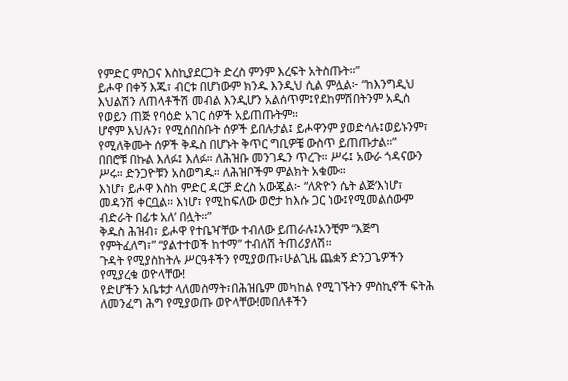የምድር ምስጋና እስኪያደርጋት ድረስ ምንም እረፍት አትስጡት።”
ይሖዋ በቀኝ እጁ፣ ብርቱ በሆነውም ክንዱ እንዲህ ሲል ምሏል፦ “ከእንግዲህ እህልሽን ለጠላቶችሽ መብል እንዲሆን አልሰጥም፤የደከምሽበትንም አዲስ የወይን ጠጅ የባዕድ አገር ሰዎች አይጠጡትም።
ሆኖም እህሉን፣ የሚሰበስቡት ሰዎች ይበሉታል፤ ይሖዋንም ያወድሳሉ፤ወይኑንም፣ የሚለቅሙት ሰዎች ቅዱስ በሆኑት ቅጥር ግቢዎቼ ውስጥ ይጠጡታል።”
በበሮቹ በኩል እለፉ፤ እለፉ። ለሕዝቡ መንገዱን ጥረጉ። ሥሩ፤ አውራ ጎዳናውን ሥሩ። ድንጋዮቹን አስወግዱ። ለሕዝቦችም ምልክት አቁሙ።
እነሆ፣ ይሖዋ እስከ ምድር ዳርቻ ድረስ አውጇል፦ “ለጽዮን ሴት ልጅ‘እነሆ፣ መዳንሽ ቀርቧል። እነሆ፣ የሚከፍለው ወሮታ ከእሱ ጋር ነው፤የሚመልሰውም ብድራት በፊቱ አለ’ በሏት።”
ቅዱስ ሕዝብ፣ ይሖዋ የተቤዣቸው ተብለው ይጠራሉ፤አንቺም “እጅግ የምትፈለግ፣” “ያልተተወች ከተማ” ተብለሽ ትጠሪያለሽ።
ጉዳት የሚያስከትሉ ሥርዓቶችን የሚያወጡ፣ሁልጊዜ ጨቋኝ ድንጋጌዎችን የሚያረቁ ወዮላቸው!
የድሆችን አቤቱታ ላለመስማት፣በሕዝቤም መካከል የሚገኙትን ምስኪኖች ፍትሕ ለመንፈግ ሕግ የሚያወጡ ወዮላቸው!መበለቶችን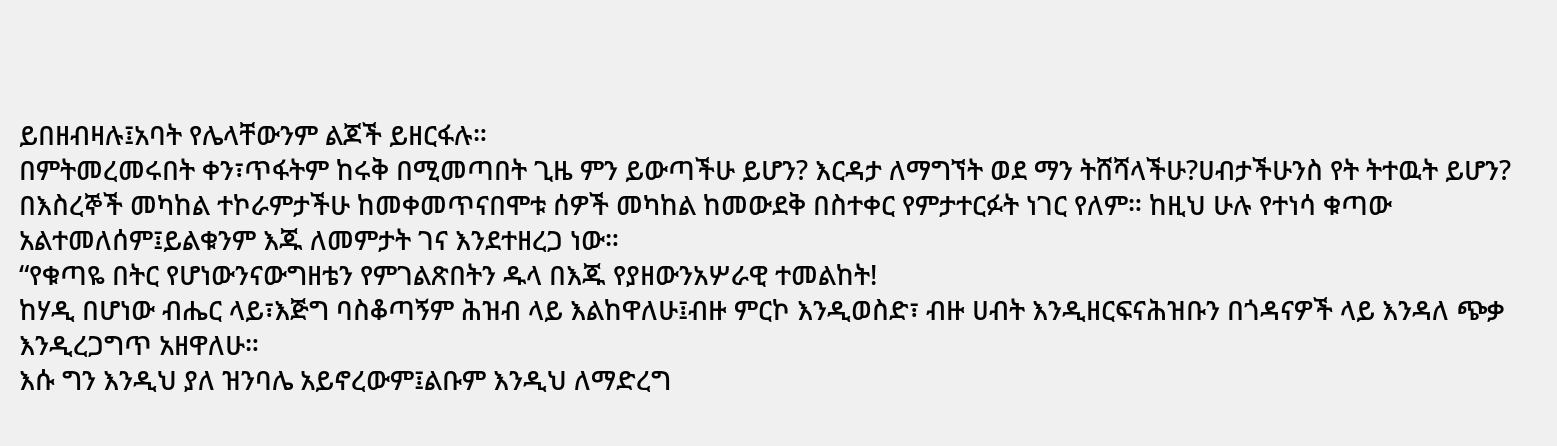ይበዘብዛሉ፤አባት የሌላቸውንም ልጆች ይዘርፋሉ።
በምትመረመሩበት ቀን፣ጥፋትም ከሩቅ በሚመጣበት ጊዜ ምን ይውጣችሁ ይሆን? እርዳታ ለማግኘት ወደ ማን ትሸሻላችሁ?ሀብታችሁንስ የት ትተዉት ይሆን?
በእስረኞች መካከል ተኮራምታችሁ ከመቀመጥናበሞቱ ሰዎች መካከል ከመውደቅ በስተቀር የምታተርፉት ነገር የለም። ከዚህ ሁሉ የተነሳ ቁጣው አልተመለሰም፤ይልቁንም እጁ ለመምታት ገና እንደተዘረጋ ነው።
“የቁጣዬ በትር የሆነውንናውግዘቴን የምገልጽበትን ዱላ በእጁ የያዘውንአሦራዊ ተመልከት!
ከሃዲ በሆነው ብሔር ላይ፣እጅግ ባስቆጣኝም ሕዝብ ላይ እልከዋለሁ፤ብዙ ምርኮ እንዲወስድ፣ ብዙ ሀብት እንዲዘርፍናሕዝቡን በጎዳናዎች ላይ እንዳለ ጭቃ እንዲረጋግጥ አዘዋለሁ።
እሱ ግን እንዲህ ያለ ዝንባሌ አይኖረውም፤ልቡም እንዲህ ለማድረግ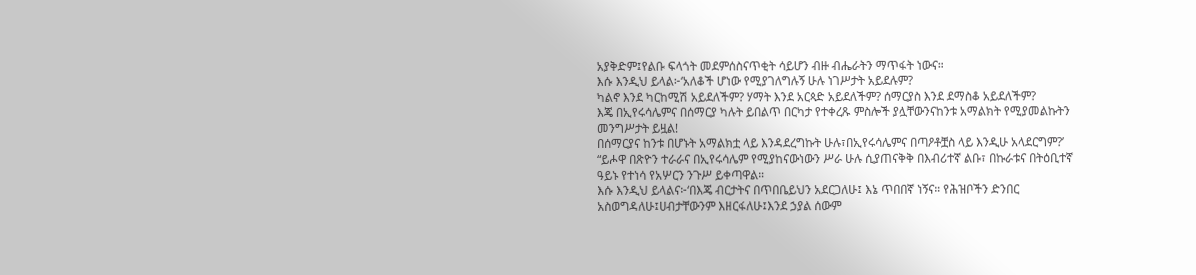አያቅድም፤የልቡ ፍላጎት መደምሰስናጥቂት ሳይሆን ብዙ ብሔራትን ማጥፋት ነውና።
እሱ እንዲህ ይላል፦‘አለቆች ሆነው የሚያገለግሉኝ ሁሉ ነገሥታት አይደሉም?
ካልኖ እንደ ካርከሚሽ አይደለችም? ሃማት እንደ አርጳድ አይደለችም? ሰማርያስ እንደ ደማስቆ አይደለችም?
እጄ በኢየሩሳሌምና በሰማርያ ካሉት ይበልጥ በርካታ የተቀረጹ ምስሎች ያሏቸውንናከንቱ አማልክት የሚያመልኩትን መንግሥታት ይዟል!
በሰማርያና ከንቱ በሆኑት አማልክቷ ላይ እንዳደረግኩት ሁሉ፣በኢየሩሳሌምና በጣዖቶቿስ ላይ እንዲሁ አላደርግም?’
“ይሖዋ በጽዮን ተራራና በኢየሩሳሌም የሚያከናውነውን ሥራ ሁሉ ሲያጠናቅቅ በእብሪተኛ ልቡ፣ በኩራቱና በትዕቢተኛ ዓይኑ የተነሳ የአሦርን ንጉሥ ይቀጣዋል።
እሱ እንዲህ ይላልና፦‘በእጄ ብርታትና በጥበቤይህን አደርጋለሁ፤ እኔ ጥበበኛ ነኝና። የሕዝቦችን ድንበር አስወግዳለሁ፤ሀብታቸውንም እዘርፋለሁ፤እንደ ኃያል ሰውም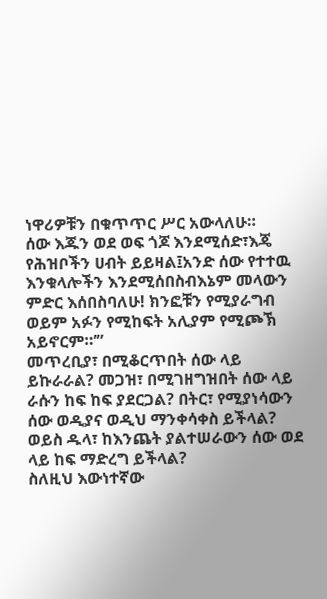ነዋሪዎቹን በቁጥጥር ሥር አውላለሁ።
ሰው እጁን ወደ ወፍ ጎጆ እንደሚሰድ፣እጄ የሕዝቦችን ሀብት ይይዛል፤አንድ ሰው የተተዉ እንቁላሎችን እንደሚሰበስብእኔም መላውን ምድር እሰበስባለሁ! ክንፎቹን የሚያራግብ ወይም አፉን የሚከፍት አሊያም የሚጮኽ አይኖርም።’”
መጥረቢያ፣ በሚቆርጥበት ሰው ላይ ይኩራራል? መጋዝ፣ በሚገዘግዝበት ሰው ላይ ራሱን ከፍ ከፍ ያደርጋል? በትር፣ የሚያነሳውን ሰው ወዲያና ወዲህ ማንቀሳቀስ ይችላል? ወይስ ዱላ፣ ከእንጨት ያልተሠራውን ሰው ወደ ላይ ከፍ ማድረግ ይችላል?
ስለዚህ እውነተኛው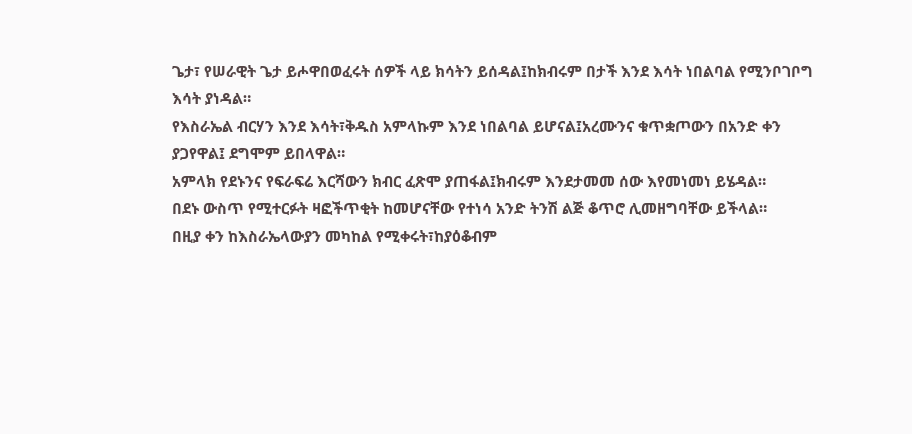ጌታ፣ የሠራዊት ጌታ ይሖዋበወፈሩት ሰዎች ላይ ክሳትን ይሰዳል፤ከክብሩም በታች እንደ እሳት ነበልባል የሚንቦገቦግ እሳት ያነዳል።
የእስራኤል ብርሃን እንደ እሳት፣ቅዱስ አምላኩም እንደ ነበልባል ይሆናል፤አረሙንና ቁጥቋጦውን በአንድ ቀን ያጋየዋል፤ ደግሞም ይበላዋል።
አምላክ የደኑንና የፍራፍሬ እርሻውን ክብር ፈጽሞ ያጠፋል፤ክብሩም እንደታመመ ሰው እየመነመነ ይሄዳል።
በደኑ ውስጥ የሚተርፉት ዛፎችጥቂት ከመሆናቸው የተነሳ አንድ ትንሽ ልጅ ቆጥሮ ሊመዘግባቸው ይችላል።
በዚያ ቀን ከእስራኤላውያን መካከል የሚቀሩት፣ከያዕቆብም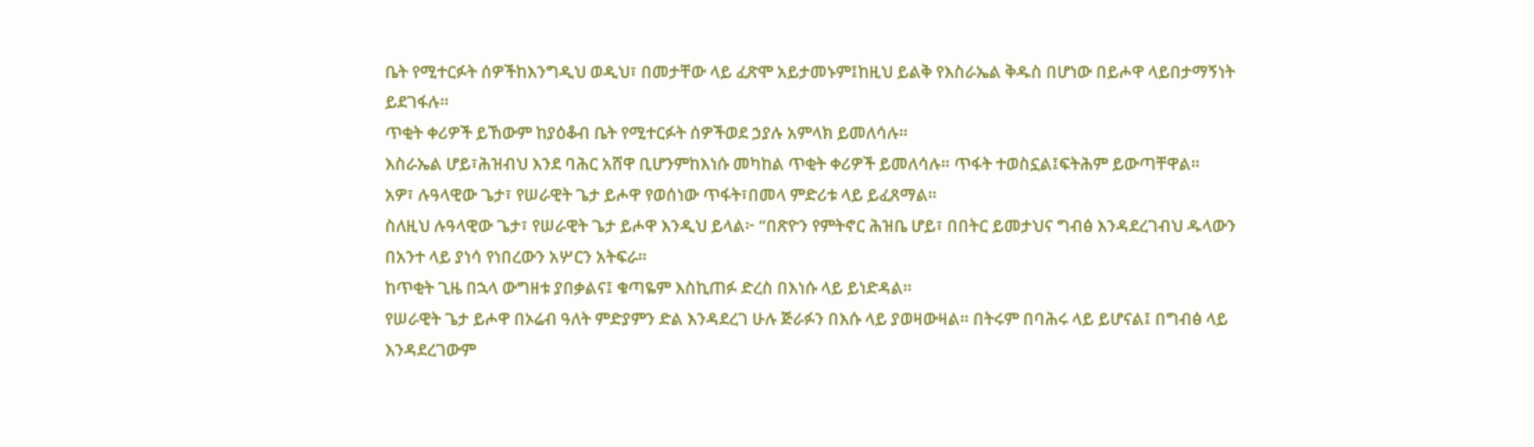ቤት የሚተርፉት ሰዎችከእንግዲህ ወዲህ፣ በመታቸው ላይ ፈጽሞ አይታመኑም፤ከዚህ ይልቅ የእስራኤል ቅዱስ በሆነው በይሖዋ ላይበታማኝነት ይደገፋሉ።
ጥቂት ቀሪዎች ይኸውም ከያዕቆብ ቤት የሚተርፉት ሰዎችወደ ኃያሉ አምላክ ይመለሳሉ።
እስራኤል ሆይ፣ሕዝብህ እንደ ባሕር አሸዋ ቢሆንምከእነሱ መካከል ጥቂት ቀሪዎች ይመለሳሉ። ጥፋት ተወስኗል፤ፍትሕም ይውጣቸዋል።
አዎ፣ ሉዓላዊው ጌታ፣ የሠራዊት ጌታ ይሖዋ የወሰነው ጥፋት፣በመላ ምድሪቱ ላይ ይፈጸማል።
ስለዚህ ሉዓላዊው ጌታ፣ የሠራዊት ጌታ ይሖዋ እንዲህ ይላል፦ “በጽዮን የምትኖር ሕዝቤ ሆይ፣ በበትር ይመታህና ግብፅ እንዳደረገብህ ዱላውን በአንተ ላይ ያነሳ የነበረውን አሦርን አትፍራ።
ከጥቂት ጊዜ በኋላ ውግዘቱ ያበቃልና፤ ቁጣዬም እስኪጠፉ ድረስ በእነሱ ላይ ይነድዳል።
የሠራዊት ጌታ ይሖዋ በኦሬብ ዓለት ምድያምን ድል እንዳደረገ ሁሉ ጅራፉን በእሱ ላይ ያወዛውዛል። በትሩም በባሕሩ ላይ ይሆናል፤ በግብፅ ላይ እንዳደረገውም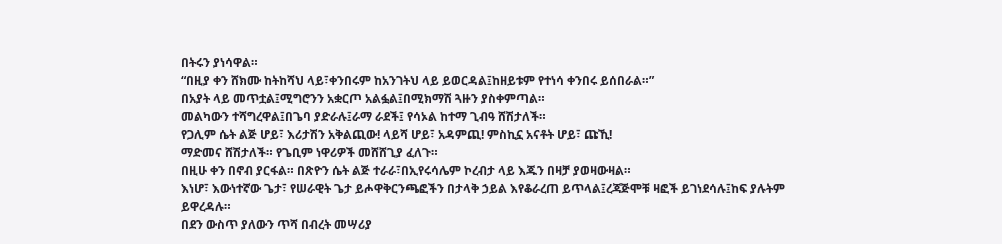በትሩን ያነሳዋል።
“በዚያ ቀን ሸክሙ ከትከሻህ ላይ፣ቀንበሩም ከአንገትህ ላይ ይወርዳል፤ከዘይቱም የተነሳ ቀንበሩ ይሰበራል።”
በአያት ላይ መጥቷል፤ሚግሮንን አቋርጦ አልፏል፤በሚክማሽ ጓዙን ያስቀምጣል።
መልካውን ተሻግረዋል፤በጌባ ያድራሉ፤ራማ ራደች፤ የሳኦል ከተማ ጊብዓ ሸሽታለች።
የጋሊም ሴት ልጅ ሆይ፣ እሪታሽን አቅልጪው! ላይሻ ሆይ፣ አዳምጪ! ምስኪኗ አናቶት ሆይ፣ ጩኺ!
ማድመና ሸሽታለች። የጌቢም ነዋሪዎች መሸሸጊያ ፈለጉ።
በዚሁ ቀን በኖብ ያርፋል። በጽዮን ሴት ልጅ ተራራ፣በኢየሩሳሌም ኮረብታ ላይ እጁን በዛቻ ያወዛውዛል።
እነሆ፣ እውነተኛው ጌታ፣ የሠራዊት ጌታ ይሖዋቅርንጫፎችን በታላቅ ኃይል እየቆራረጠ ይጥላል፤ረጃጅሞቹ ዛፎች ይገነደሳሉ፤ከፍ ያሉትም ይዋረዳሉ።
በደን ውስጥ ያለውን ጥሻ በብረት መሣሪያ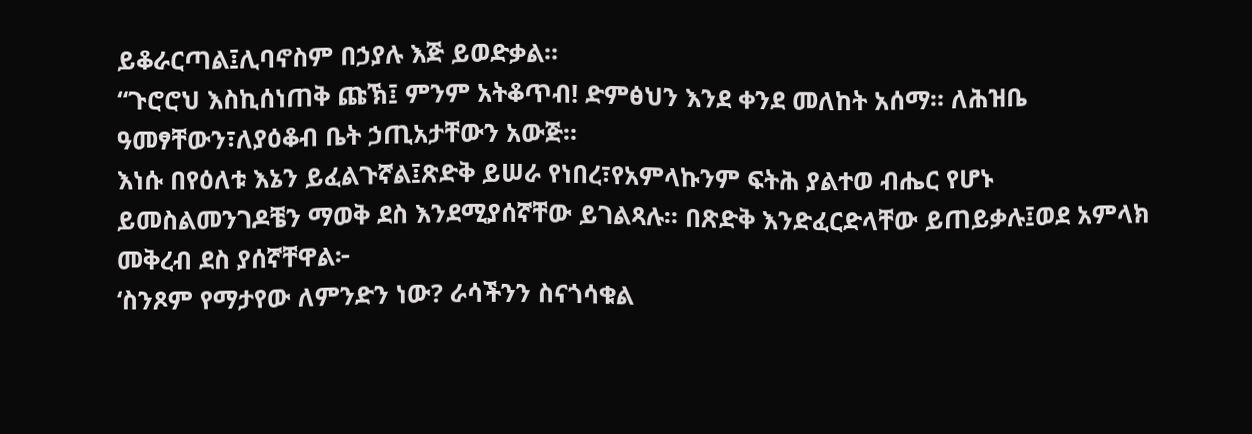ይቆራርጣል፤ሊባኖስም በኃያሉ እጅ ይወድቃል።
“ጉሮሮህ እስኪሰነጠቅ ጩኽ፤ ምንም አትቆጥብ! ድምፅህን እንደ ቀንደ መለከት አሰማ። ለሕዝቤ ዓመፃቸውን፣ለያዕቆብ ቤት ኃጢአታቸውን አውጅ።
እነሱ በየዕለቱ እኔን ይፈልጉኛል፤ጽድቅ ይሠራ የነበረ፣የአምላኩንም ፍትሕ ያልተወ ብሔር የሆኑ ይመስልመንገዶቼን ማወቅ ደስ እንደሚያሰኛቸው ይገልጻሉ። በጽድቅ እንድፈርድላቸው ይጠይቃሉ፤ወደ አምላክ መቅረብ ደስ ያሰኛቸዋል፦
‘ስንጾም የማታየው ለምንድን ነው? ራሳችንን ስናጎሳቁል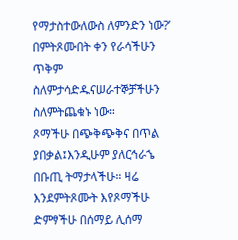የማታስተውለውስ ለምንድን ነው?’ በምትጾሙበት ቀን የራሳችሁን ጥቅም ስለምታሳድዱናሠራተኞቻችሁን ስለምትጨቁኑ ነው።
ጾማችሁ በጭቅጭቅና በጥል ያበቃል፤እንዲሁም ያለርኅራኄ በቡጢ ትማታላችሁ። ዛሬ እንደምትጾሙት እየጾማችሁ ድምፃችሁ በሰማይ ሊሰማ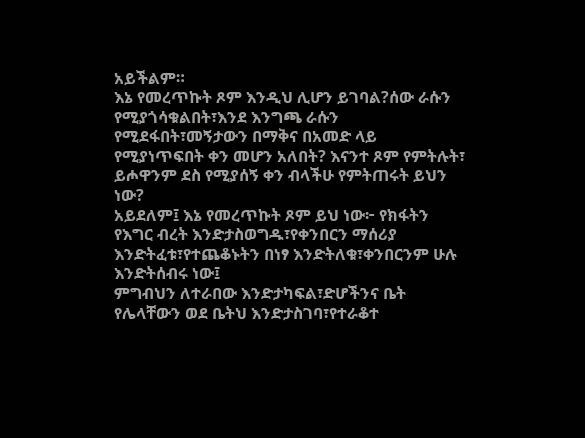አይችልም።
እኔ የመረጥኩት ጾም እንዲህ ሊሆን ይገባል?ሰው ራሱን የሚያጎሳቁልበት፣እንደ እንግጫ ራሱን የሚደፋበት፣መኝታውን በማቅና በአመድ ላይ የሚያነጥፍበት ቀን መሆን አለበት? እናንተ ጾም የምትሉት፣ ይሖዋንም ደስ የሚያሰኝ ቀን ብላችሁ የምትጠሩት ይህን ነው?
አይደለም፤ እኔ የመረጥኩት ጾም ይህ ነው፦ የክፋትን የእግር ብረት እንድታስወግዱ፣የቀንበርን ማሰሪያ እንድትፈቱ፣የተጨቆኑትን በነፃ እንድትለቁ፣ቀንበርንም ሁሉ እንድትሰብሩ ነው፤
ምግብህን ለተራበው እንድታካፍል፣ድሆችንና ቤት የሌላቸውን ወደ ቤትህ እንድታስገባ፣የተራቆተ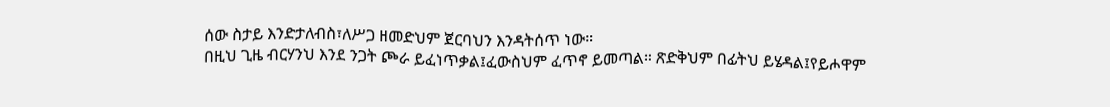ሰው ስታይ እንድታለብስ፣ለሥጋ ዘመድህም ጀርባህን እንዳትሰጥ ነው።
በዚህ ጊዜ ብርሃንህ እንደ ንጋት ጮራ ይፈነጥቃል፤ፈውስህም ፈጥኖ ይመጣል። ጽድቅህም በፊትህ ይሄዳል፤የይሖዋም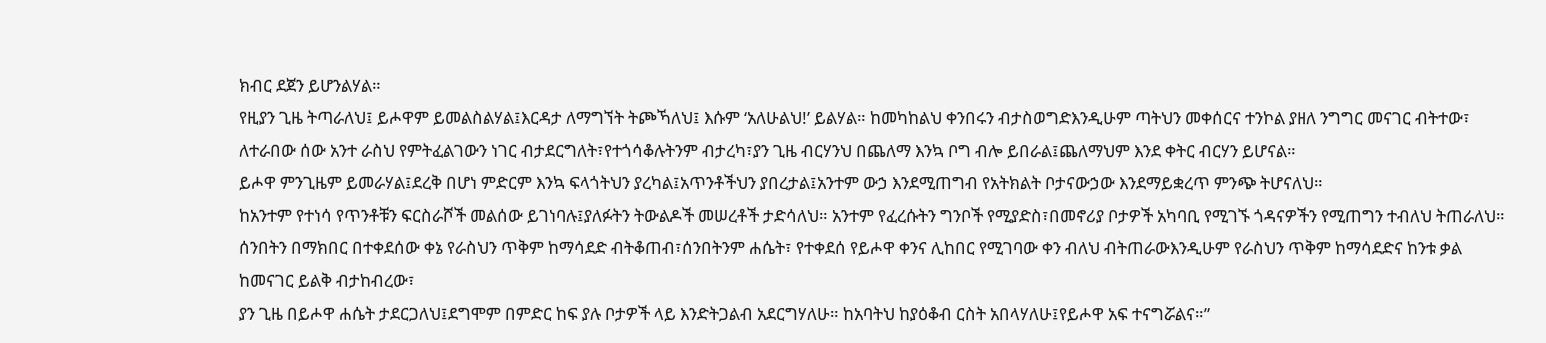ክብር ደጀን ይሆንልሃል።
የዚያን ጊዜ ትጣራለህ፤ ይሖዋም ይመልስልሃል፤እርዳታ ለማግኘት ትጮኻለህ፤ እሱም ‘አለሁልህ!’ ይልሃል። ከመካከልህ ቀንበሩን ብታስወግድእንዲሁም ጣትህን መቀሰርና ተንኮል ያዘለ ንግግር መናገር ብትተው፣
ለተራበው ሰው አንተ ራስህ የምትፈልገውን ነገር ብታደርግለት፣የተጎሳቆሉትንም ብታረካ፣ያን ጊዜ ብርሃንህ በጨለማ እንኳ ቦግ ብሎ ይበራል፤ጨለማህም እንደ ቀትር ብርሃን ይሆናል።
ይሖዋ ምንጊዜም ይመራሃል፤ደረቅ በሆነ ምድርም እንኳ ፍላጎትህን ያረካል፤አጥንቶችህን ያበረታል፤አንተም ውኃ እንደሚጠግብ የአትክልት ቦታናውኃው እንደማይቋረጥ ምንጭ ትሆናለህ።
ከአንተም የተነሳ የጥንቶቹን ፍርስራሾች መልሰው ይገነባሉ፤ያለፉትን ትውልዶች መሠረቶች ታድሳለህ። አንተም የፈረሱትን ግንቦች የሚያድስ፣በመኖሪያ ቦታዎች አካባቢ የሚገኙ ጎዳናዎችን የሚጠግን ተብለህ ትጠራለህ።
ሰንበትን በማክበር በተቀደሰው ቀኔ የራስህን ጥቅም ከማሳደድ ብትቆጠብ፣ሰንበትንም ሐሴት፣ የተቀደሰ የይሖዋ ቀንና ሊከበር የሚገባው ቀን ብለህ ብትጠራውእንዲሁም የራስህን ጥቅም ከማሳደድና ከንቱ ቃል ከመናገር ይልቅ ብታከብረው፣
ያን ጊዜ በይሖዋ ሐሴት ታደርጋለህ፤ደግሞም በምድር ከፍ ያሉ ቦታዎች ላይ እንድትጋልብ አደርግሃለሁ። ከአባትህ ከያዕቆብ ርስት አበላሃለሁ፤የይሖዋ አፍ ተናግሯልና።”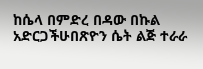ከሴላ በምድረ በዳው በኩል አድርጋችሁበጽዮን ሴት ልጅ ተራራ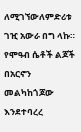ለሚገኘውለምድሪቱ ገዢ አውራ በግ ላኩ።
የሞዓብ ሴቶች ልጆች በአርኖን መልካከጎጆው እንደተባረረ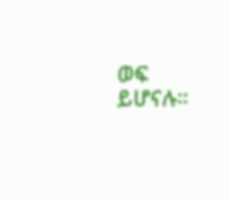ወፍ ይሆናሉ።